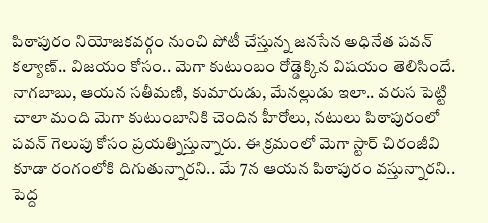పిఠాపురం నియోజకవర్గం నుంచి పోటీ చేస్తున్న జనసేన అధినేత పవన్ కల్యాణ్.. విజయం కోసం.. మెగా కుటుంబం రోడ్డెక్కిన విషయం తెలిసిందే. నాగబాబు, ఆయన సతీమణి, కుమారుడు, మేనల్లుడు ఇలా.. వరుస పెట్టి చాలా మంది మెగా కుటుంబానికి చెందిన హీరోలు, నటులు పిఠాపురంలో పవన్ గెలుపు కోసం ప్రయత్నిస్తున్నారు. ఈ క్రమంలో మెగా స్టార్ చిరంజీవి కూడా రంగంలోకి దిగుతున్నారని.. మే 7న ఆయన పిఠాపురం వస్తున్నారని.. పెద్ద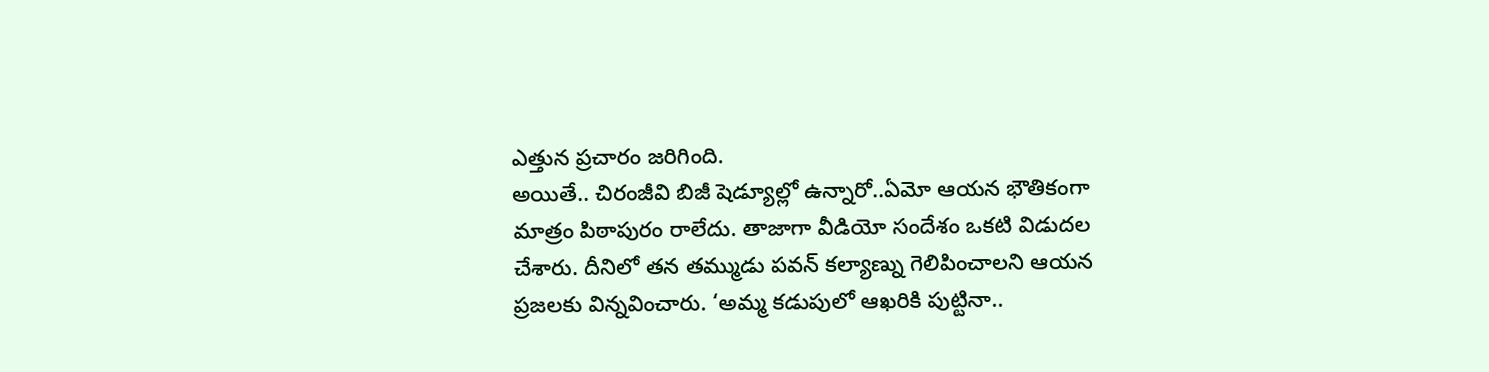ఎత్తున ప్రచారం జరిగింది.
అయితే.. చిరంజీవి బిజీ షెడ్యూల్లో ఉన్నారో..ఏమో ఆయన భౌతికంగా మాత్రం పిఠాపురం రాలేదు. తాజాగా వీడియో సందేశం ఒకటి విడుదల చేశారు. దీనిలో తన తమ్ముడు పవన్ కల్యాణ్ను గెలిపించాలని ఆయన ప్రజలకు విన్నవించారు. ‘అమ్మ కడుపులో ఆఖరికి పుట్టినా..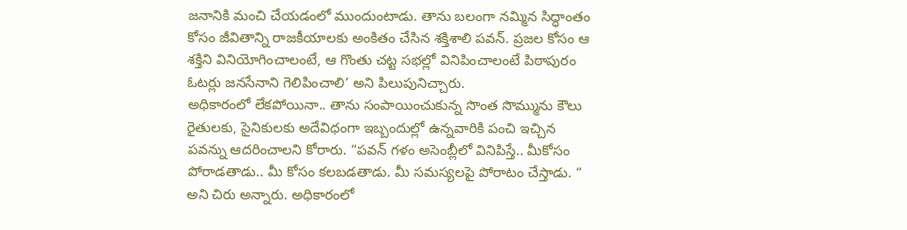జనానికి మంచి చేయడంలో ముందుంటాడు. తాను బలంగా నమ్మిన సిద్ధాంతం కోసం జీవితాన్ని రాజకీయాలకు అంకితం చేసిన శక్తిశాలి పవన్. ప్రజల కోసం ఆ శక్తిని వినియోగించాలంటే, ఆ గొంతు చట్ట సభల్లో వినిపించాలంటే పిఠాపురం ఓటర్లు జనసేనాని గెలిపించాలి’ అని పిలుపునిచ్చారు.
అధికారంలో లేకపోయినా.. తాను సంపాయించుకున్న సొంత సొమ్మును కౌలు రైతులకు, సైనికులకు అదేవిధంగా ఇబ్బందుల్లో ఉన్నవారికి పంచి ఇచ్చిన పవన్ను ఆదరించాలని కోరారు. “పవన్ గళం అసెంబ్లీలో వినిపిస్తే.. మీకోసం పోరాడతాడు.. మీ కోసం కలబడతాడు. మీ సమస్యలపై పోరాటం చేస్తాడు. “ అని చిరు అన్నారు. అధికారంలో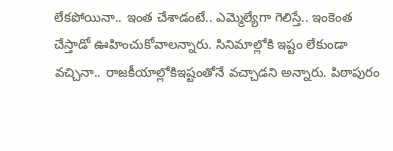లేకపోయినా.. ఇంత చేశాడంటే.. ఎమ్మెల్యేగా గెలిస్తే.. ఇంకెంత చేస్తాడో ఊహించుకోవాలన్నారు. సినిమాల్లోకి ఇష్టం లేకుండా వచ్చినా.. రాజకీయాల్లోకిఇష్టంతోనే వచ్చాడని అన్నారు. పిఠాపురం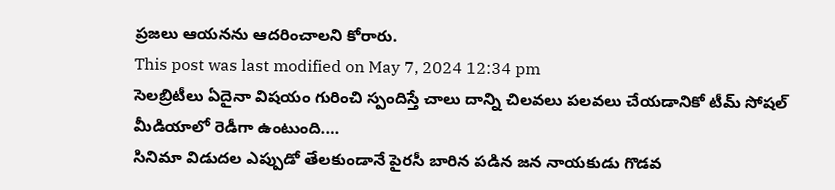ప్రజలు ఆయనను ఆదరించాలని కోరారు.
This post was last modified on May 7, 2024 12:34 pm
సెలబ్రిటీలు ఏదైనా విషయం గురించి స్పందిస్తే చాలు దాన్ని చిలవలు పలవలు చేయడానికో టీమ్ సోషల్ మీడియాలో రెడీగా ఉంటుంది.…
సినిమా విడుదల ఎప్పుడో తేలకుండానే పైరసీ బారిన పడిన జన నాయకుడు గొడవ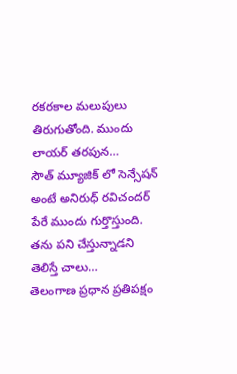రకరకాల మలుపులు తిరుగుతోంది. ముందు లాయర్ తరపున…
సౌత్ మ్యూజిక్ లో సెన్సేషన్ అంటే అనిరుధ్ రవిచందర్ పేరే ముందు గుర్తొస్తుంది. తను పని చేస్తున్నాడని తెలిస్తే చాలు…
తెలంగాణ ప్రధాన ప్రతిపక్షం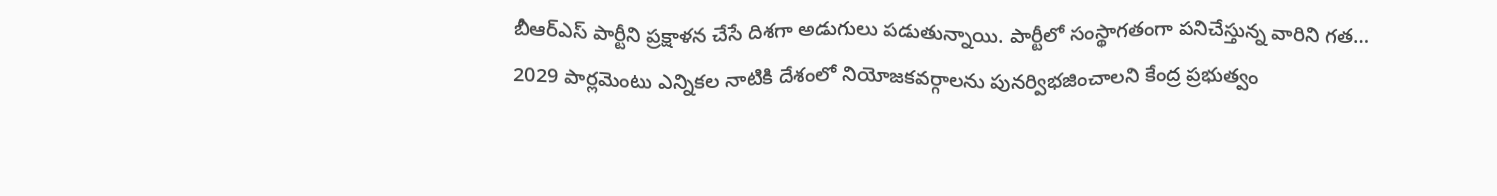బీఆర్ఎస్ పార్టీని ప్రక్షాళన చేసే దిశగా అడుగులు పడుతున్నాయి. పార్టీలో సంస్థాగతంగా పనిచేస్తున్న వారిని గత…
2029 పార్లమెంటు ఎన్నికల నాటికి దేశంలో నియోజకవర్గాలను పునర్విభజించాలని కేంద్ర ప్రభుత్వం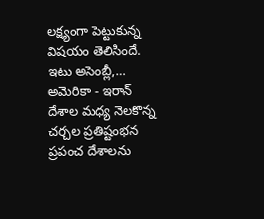లక్ష్యంగా పెట్టుకున్న విషయం తెలిసిందే. ఇటు అసెంబ్లీ,…
అమెరికా - ఇరాన్ దేశాల మధ్య నెలకొన్న చర్చల ప్రతిష్టంభన ప్రపంచ దేశాలను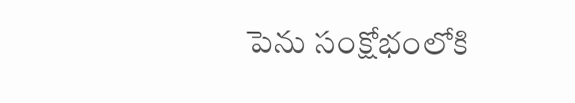పెను సంక్షోభంలోకి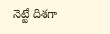నెట్టే దిశగా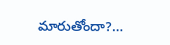మారుతోందా?…